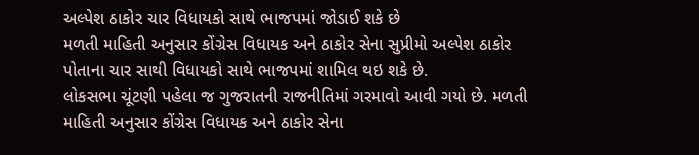અલ્પેશ ઠાકોર ચાર વિધાયકો સાથે ભાજપમાં જોડાઈ શકે છે
મળતી માહિતી અનુસાર કોંગ્રેસ વિધાયક અને ઠાકોર સેના સુપ્રીમો અલ્પેશ ઠાકોર પોતાના ચાર સાથી વિધાયકો સાથે ભાજપમાં શામિલ થઇ શકે છે.
લોકસભા ચૂંટણી પહેલા જ ગુજરાતની રાજનીતિમાં ગરમાવો આવી ગયો છે. મળતી માહિતી અનુસાર કોંગ્રેસ વિધાયક અને ઠાકોર સેના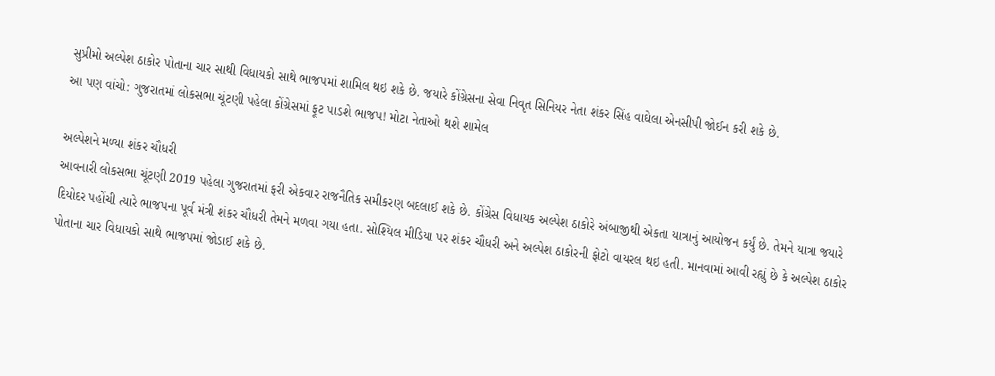સુપ્રીમો અલ્પેશ ઠાકોર પોતાના ચાર સાથી વિધાયકો સાથે ભાજપમાં શામિલ થઇ શકે છે. જયારે કોંગ્રેસના સેવા નિવૃત સિનિયર નેતા શંકર સિંહ વાઘેલા એનસીપી જોઈન કરી શકે છે.
આ પણ વાંચો: ગુજરાતમાં લોકસભા ચૂંટણી પહેલા કોંગ્રેસમાં ફૂટ પાડશે ભાજપ! મોટા નેતાઓ થશે શામેલ

અલ્પેશને મળ્યા શંકર ચૌધરી
આવનારી લોકસભા ચૂંટણી 2019 પહેલા ગુજરાતમાં ફરી એકવાર રાજનૈતિક સમીકરણ બદલાઈ શકે છે. કોંગ્રેસ વિધાયક અલ્પેશ ઠાકોરે અંબાજીથી એકતા યાત્રાનું આયોજન કર્યું છે. તેમને યાત્રા જયારે દિયોદર પહોંચી ત્યારે ભાજપના પૂર્વ મંત્રી શંકર ચૌધરી તેમને મળવા ગયા હતા. સોશ્યિલ મીડિયા પર શંકર ચૌધરી અને અલ્પેશ ઠાકોરની ફોટો વાયરલ થઇ હતી. માનવામાં આવી રહ્યું છે કે અલ્પેશ ઠાકોર પોતાના ચાર વિધાયકો સાથે ભાજપમાં જોડાઈ શકે છે.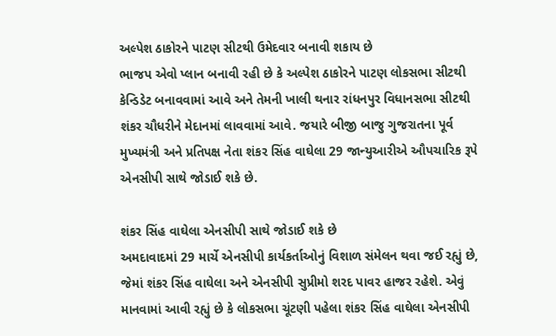અલ્પેશ ઠાકોરને પાટણ સીટથી ઉમેદવાર બનાવી શકાય છે
ભાજપ એવો પ્લાન બનાવી રહી છે કે અલ્પેશ ઠાકોરને પાટણ લોકસભા સીટથી કેન્ડિડેટ બનાવવામાં આવે અને તેમની ખાલી થનાર રાંધનપુર વિધાનસભા સીટથી શંકર ચૌધરીને મેદાનમાં લાવવામાં આવે. જયારે બીજી બાજુ ગુજરાતના પૂર્વ મુખ્યમંત્રી અને પ્રતિપક્ષ નેતા શંકર સિંહ વાઘેલા 29 જાન્યુઆરીએ ઔપચારિક રૂપે એનસીપી સાથે જોડાઈ શકે છે.

શંકર સિંહ વાઘેલા એનસીપી સાથે જોડાઈ શકે છે
અમદાવાદમાં 29 માર્ચે એનસીપી કાર્યકર્તાઓનું વિશાળ સંમેલન થવા જઈ રહ્યું છે, જેમાં શંકર સિંહ વાઘેલા અને એનસીપી સુપ્રીમો શરદ પાવર હાજર રહેશે. એવું માનવામાં આવી રહ્યું છે કે લોકસભા ચૂંટણી પહેલા શંકર સિંહ વાઘેલા એનસીપી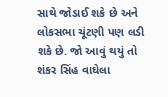સાથે જોડાઈ શકે છે અને લોકસભા ચૂંટણી પણ લડી શકે છે. જો આવું થયું તો શંકર સિંહ વાઘેલા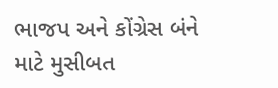ભાજપ અને કોંગ્રેસ બંને માટે મુસીબત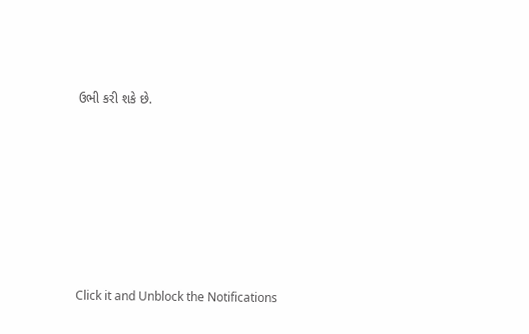ઉભી કરી શકે છે.












Click it and Unblock the Notifications